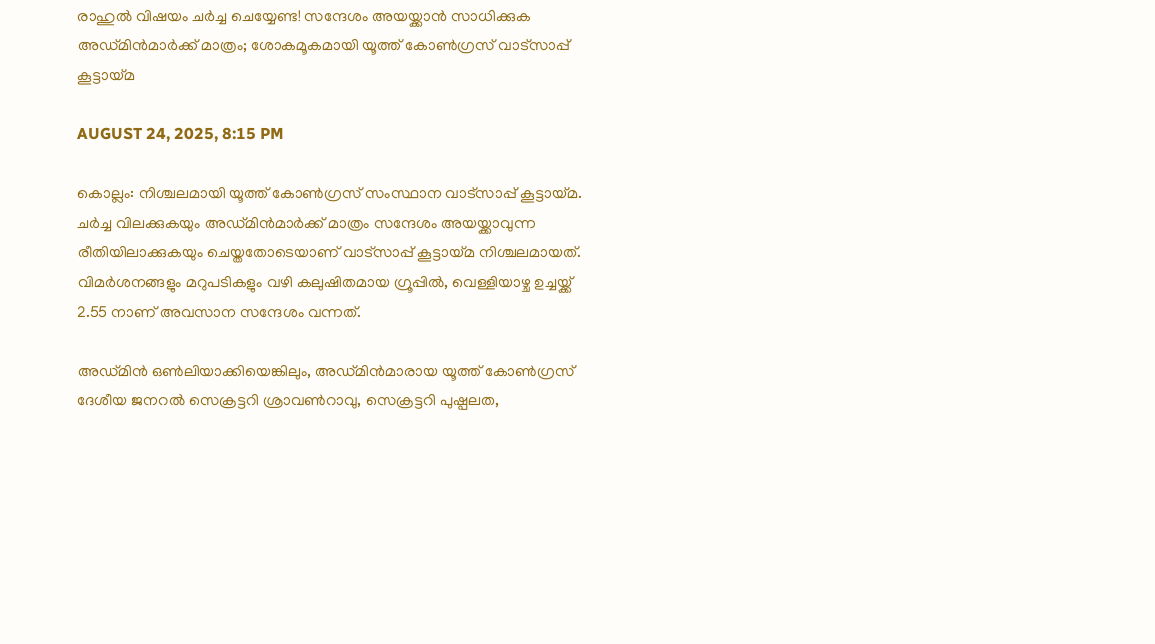രാഹുല്‍ വിഷയം ചര്‍ച്ച ചെയ്യേണ്ട! സന്ദേശം അയയ്ക്കാന്‍ സാധിക്കുക അഡ്മിന്‍മാര്‍ക്ക് മാത്രം; ശോകമൂകമായി യൂത്ത് കോണ്‍ഗ്രസ് വാട്സാപ്പ് കൂട്ടായ്മ

AUGUST 24, 2025, 8:15 PM

കൊല്ലം: നിശ്ചലമായി യൂത്ത് കോണ്‍ഗ്രസ് സംസ്ഥാന വാട്സാപ്പ് കൂട്ടായ്മ. ചര്‍ച്ച വിലക്കുകയും അഡ്മിന്‍മാര്‍ക്ക് മാത്രം സന്ദേശം അയയ്ക്കാവുന്ന രീതിയിലാക്കുകയും ചെയ്തതോടെയാണ് വാട്സാപ്പ് കൂട്ടായ്മ നിശ്ചലമായത്.  വിമര്‍ശനങ്ങളും മറുപടികളും വഴി കലുഷിതമായ ഗ്രൂപ്പില്‍, വെള്ളിയാഴ്ച ഉച്ചയ്ക്ക് 2.55 നാണ് അവസാന സന്ദേശം വന്നത്.

അഡ്മിന്‍ ഒണ്‍ലിയാക്കിയെങ്കിലും, അഡ്മിന്‍മാരായ യൂത്ത് കോണ്‍ഗ്രസ് ദേശീയ ജനറല്‍ സെക്രട്ടറി ശ്രാവണ്‍റാവു, സെക്രട്ടറി പുഷ്പലത,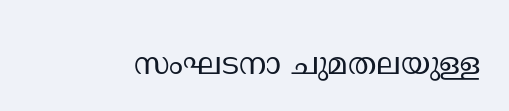സംഘടനാ ചുമതലയുള്ള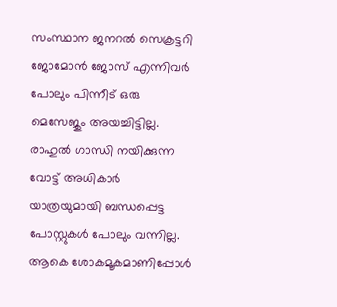സംസ്ഥാന ജനറല്‍ സെക്രട്ടറി ജോമോന്‍ ജോസ് എന്നിവര്‍ പോലും പിന്നീട് ഒരു മെസേജും അയച്ചിട്ടില്ല. രാഹുല്‍ ഗാന്ധി നയിക്കുന്ന വോട്ട് അധികാര്‍ യാത്രയുമായി ബന്ധപ്പെട്ട പോസ്റ്റുകള്‍ പോലും വന്നില്ല. ആകെ ശോകമൂകമാണിപ്പോള്‍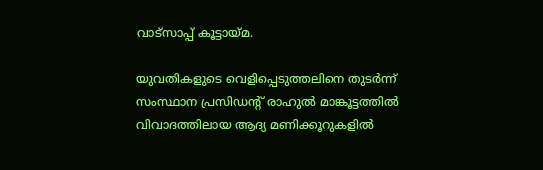വാട്സാപ്പ് കൂട്ടായ്മ.

യുവതികളുടെ വെളിപ്പെടുത്തലിനെ തുടര്‍ന്ന് സംസ്ഥാന പ്രസിഡന്റ് രാഹുല്‍ മാങ്കൂട്ടത്തില്‍ വിവാദത്തിലായ ആദ്യ മണിക്കൂറുകളില്‍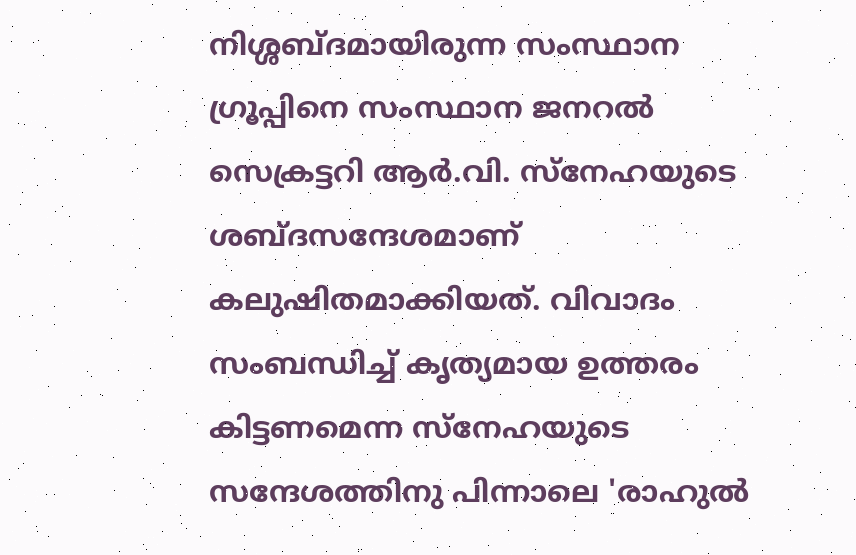നിശ്ശബ്ദമായിരുന്ന സംസ്ഥാന ഗ്രൂപ്പിനെ സംസ്ഥാന ജനറല്‍ സെക്രട്ടറി ആര്‍.വി. സ്നേഹയുടെ ശബ്ദസന്ദേശമാണ് കലുഷിതമാക്കിയത്. വിവാദം സംബന്ധിച്ച് കൃത്യമായ ഉത്തരം കിട്ടണമെന്ന സ്നേഹയുടെ സന്ദേശത്തിനു പിന്നാലെ 'രാഹുല്‍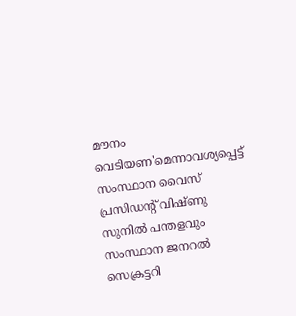മൗനം വെടിയണ'മെന്നാവശ്യപ്പെട്ട് സംസ്ഥാന വൈസ് പ്രസിഡന്റ് വിഷ്ണു സുനില്‍ പന്തളവും സംസ്ഥാന ജനറല്‍ സെക്രട്ടറി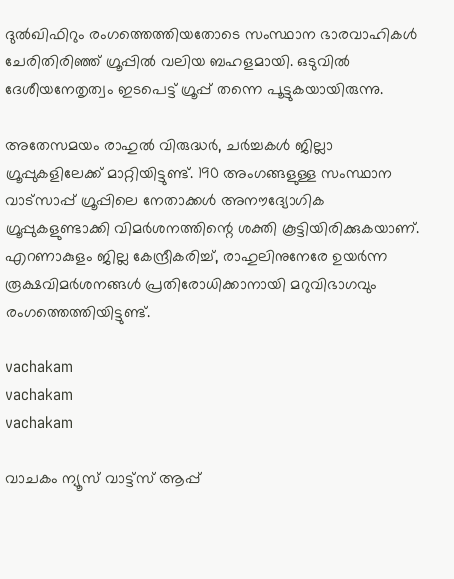ദുല്‍ഖിഫിറും രംഗത്തെത്തിയതോടെ സംസ്ഥാന ഭാരവാഹികള്‍ ചേരിതിരിഞ്ഞ് ഗ്രൂപ്പില്‍ വലിയ ബഹളമായി. ഒടുവില്‍ ദേശീയനേതൃത്വം ഇടപെട്ട് ഗ്രൂപ്പ് തന്നെ പൂട്ടുകയായിരുന്നു.

അതേസമയം രാഹുല്‍ വിരുദ്ധര്‍, ചര്‍ച്ചകള്‍ ജില്ലാ ഗ്രൂപ്പുകളിലേക്ക് മാറ്റിയിട്ടുണ്ട്. 190 അംഗങ്ങളുള്ള സംസ്ഥാന വാട്സാപ്പ് ഗ്രൂപ്പിലെ നേതാക്കള്‍ അനൗദ്യോഗിക ഗ്രൂപ്പുകളുണ്ടാക്കി വിമര്‍ശനത്തിന്റെ ശക്തി കൂട്ടിയിരിക്കുകയാണ്. എറണാകുളം ജില്ല കേന്ദ്രീകരിച്ച്, രാഹുലിനുനേരേ ഉയര്‍ന്ന രൂക്ഷവിമര്‍ശനങ്ങള്‍ പ്രതിരോധിക്കാനായി മറുവിഭാഗവും രംഗത്തെത്തിയിട്ടുണ്ട്.

vachakam
vachakam
vachakam

വാചകം ന്യൂസ് വാട്ട്സ് ആപ്പ്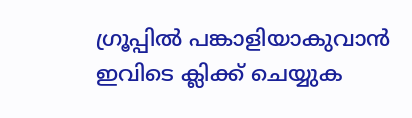ഗ്രൂപ്പിൽ പങ്കാളിയാകുവാൻ ഇവിടെ ക്ലിക്ക് ചെയ്യുക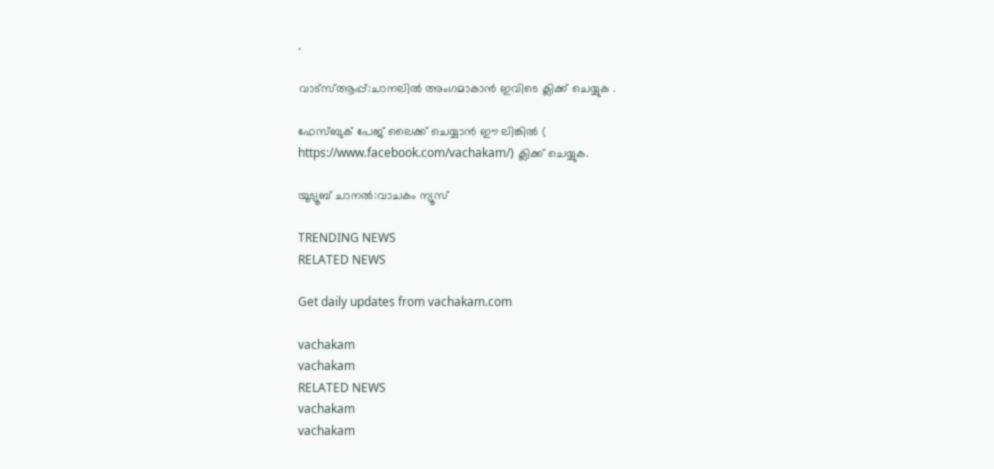.

വാട്സ്ആപ്പ്:ചാനലിൽ അംഗമാകാൻ ഇവിടെ ക്ലിക്ക് ചെയ്യുക .

ഫേസ്ബുക് പേജ് ലൈക്ക് ചെയ്യാൻ ഈ ലിങ്കിൽ (
https://www.facebook.com/vachakam/) ക്ലിക്ക് ചെയ്യുക.

യൂട്യൂബ് ചാനൽ:വാചകം ന്യൂസ്

TRENDING NEWS
RELATED NEWS

Get daily updates from vachakam.com

vachakam
vachakam
RELATED NEWS
vachakam
vachakam